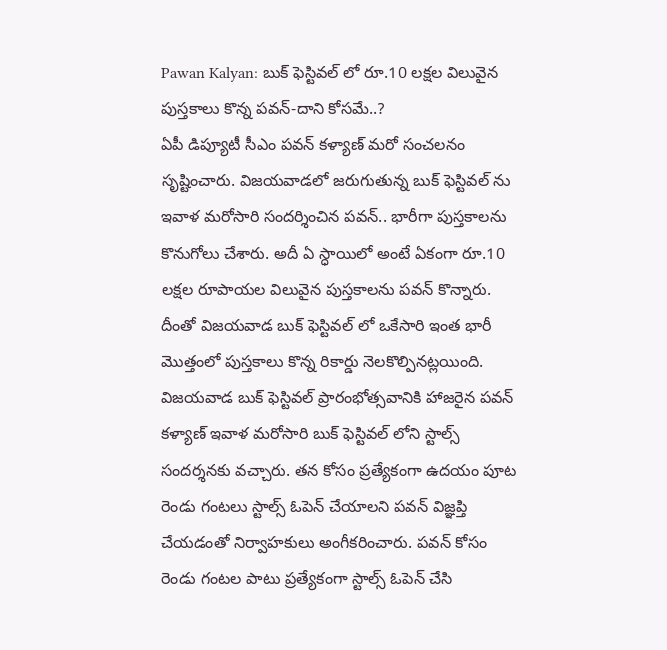Pawan Kalyan: బుక్ ఫెస్టివల్ లో రూ.10 లక్షల విలువైన పుస్తకాలు కొన్న పవన్-దాని కోసమే..?
ఏపీ డిప్యూటీ సీఎం పవన్ కళ్యాణ్ మరో సంచలనం సృష్టించారు. విజయవాడలో జరుగుతున్న బుక్ ఫెస్టివల్ ను ఇవాళ మరోసారి సందర్శించిన పవన్.. భారీగా పుస్తకాలను కొనుగోలు చేశారు. అదీ ఏ స్ధాయిలో అంటే ఏకంగా రూ.10 లక్షల రూపాయల విలువైన పుస్తకాలను పవన్ కొన్నారు. దీంతో విజయవాడ బుక్ ఫెస్టివల్ లో ఒకేసారి ఇంత భారీ మొత్తంలో పుస్తకాలు కొన్న రికార్డు నెలకొల్పినట్లయింది.
విజయవాడ బుక్ ఫెస్టివల్ ప్రారంభోత్సవానికి హాజరైన పవన్ కళ్యాణ్ ఇవాళ మరోసారి బుక్ ఫెస్టివల్ లోని స్టాల్స్ సందర్శనకు వచ్చారు. తన కోసం ప్రత్యేకంగా ఉదయం పూట రెండు గంటలు స్టాల్స్ ఓపెన్ చేయాలని పవన్ విజ్ఞప్తి చేయడంతో నిర్వాహకులు అంగీకరించారు. పవన్ కోసం రెండు గంటల పాటు ప్రత్యేకంగా స్టాల్స్ ఓపెన్ చేసి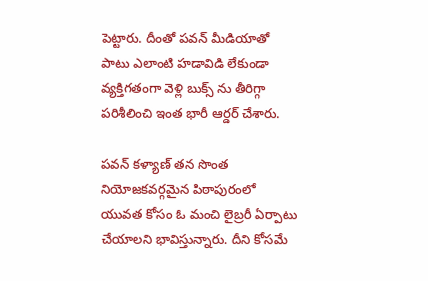పెట్టారు. దీంతో పవన్ మీడియాతో పాటు ఎలాంటి హడావిడి లేకుండా వ్యక్తిగతంగా వెళ్లి బుక్స్ ను తీరిగ్గా పరిశీలించి ఇంత భారీ ఆర్డర్ చేశారు.

పవన్ కళ్యాణ్ తన సొంత నియోజకవర్గమైన పిఠాపురంలో యువత కోసం ఓ మంచి లైబ్రరీ ఏర్పాటు చేయాలని భావిస్తున్నారు. దీని కోసమే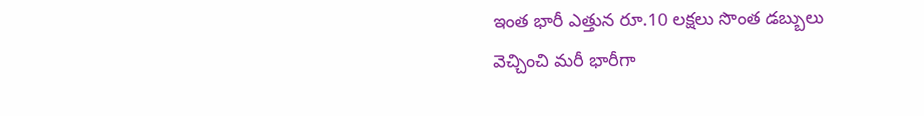ఇంత భారీ ఎత్తున రూ.10 లక్షలు సొంత డబ్బులు వెచ్చించి మరీ భారీగా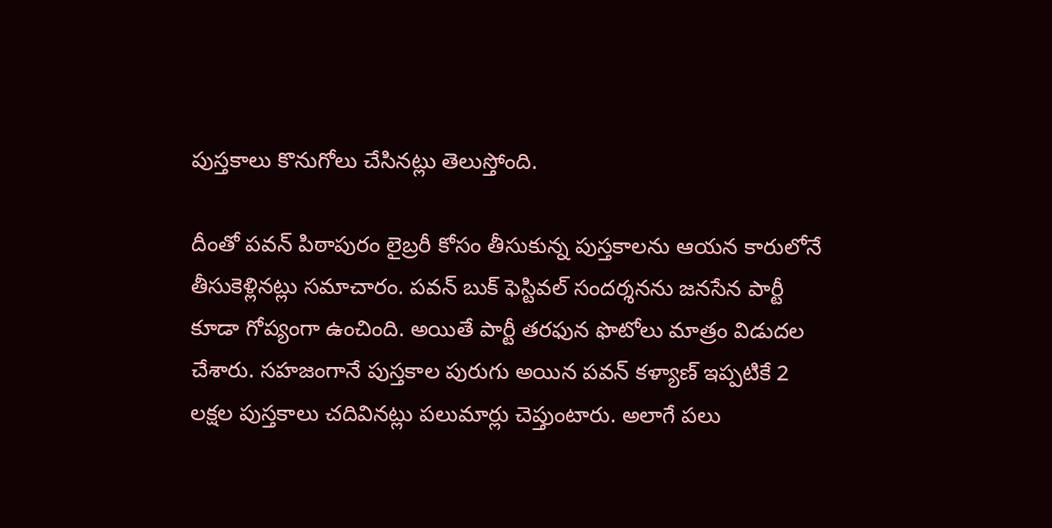పుస్తకాలు కొనుగోలు చేసినట్లు తెలుస్తోంది.

దీంతో పవన్ పిఠాపురం లైబ్రరీ కోసం తీసుకున్న పుస్తకాలను ఆయన కారులోనే తీసుకెళ్లినట్లు సమాచారం. పవన్ బుక్ ఫెస్టివల్ సందర్శనను జనసేన పార్టీ కూడా గోప్యంగా ఉంచింది. అయితే పార్టీ తరఫున ఫొటోలు మాత్రం విడుదల చేశారు. సహజంగానే పుస్తకాల పురుగు అయిన పవన్ కళ్యాణ్ ఇప్పటికే 2 లక్షల పుస్తకాలు చదివినట్లు పలుమార్లు చెప్తుంటారు. అలాగే పలు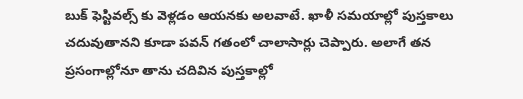బుక్ ఫెస్టివల్స్ కు వెళ్లడం ఆయనకు అలవాటే. ఖాళీ సమయాల్లో పుస్తకాలు చదువుతానని కూడా పవన్ గతంలో చాలాసార్లు చెప్పారు. అలాగే తన ప్రసంగాల్లోనూ తాను చదివిన పుస్తకాల్లో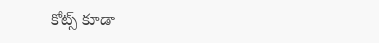కోట్స్ కూడా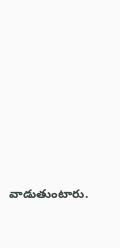వాడుతుంటారు.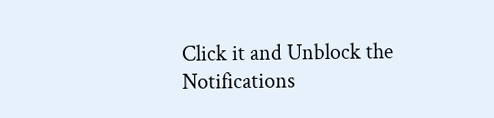Click it and Unblock the Notifications